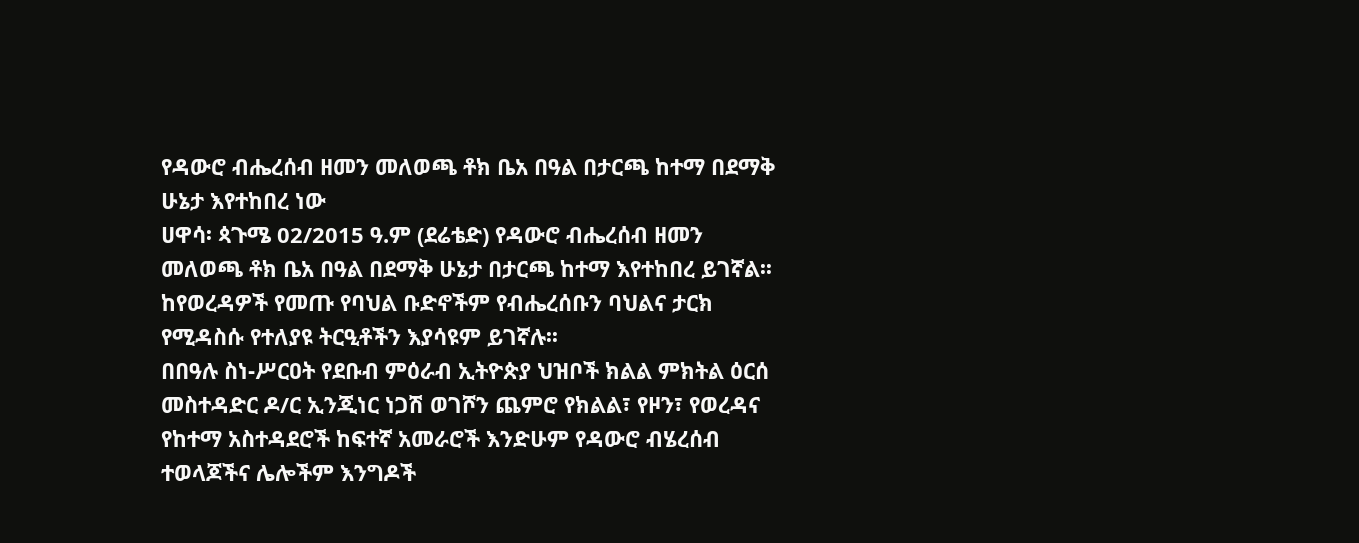የዳውሮ ብሔረሰብ ዘመን መለወጫ ቶክ ቤአ በዓል በታርጫ ከተማ በደማቅ ሁኔታ እየተከበረ ነው
ሀዋሳ፡ ጳጉሜ 02/2015 ዓ.ም (ደሬቴድ) የዳውሮ ብሔረሰብ ዘመን መለወጫ ቶክ ቤአ በዓል በደማቅ ሁኔታ በታርጫ ከተማ እየተከበረ ይገኛል፡፡
ከየወረዳዎች የመጡ የባህል ቡድኖችም የብሔረሰቡን ባህልና ታርክ የሚዳስሱ የተለያዩ ትርዒቶችን እያሳዩም ይገኛሉ፡፡
በበዓሉ ስነ-ሥርዐት የደቡብ ምዕራብ ኢትዮጵያ ህዝቦች ክልል ምክትል ዕርሰ መስተዳድር ዶ/ር ኢንጂነር ነጋሽ ወገሾን ጨምሮ የክልል፣ የዞን፣ የወረዳና የከተማ አስተዳደሮች ከፍተኛ አመራሮች እንድሁም የዳውሮ ብሄረሰብ ተወላጆችና ሌሎችም እንግዶች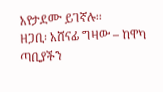አየታደሙ ይገኛሉ፡፡
ዘጋቢ፡ አሸናፊ ግዛው – ከዋካ ጣቢያችን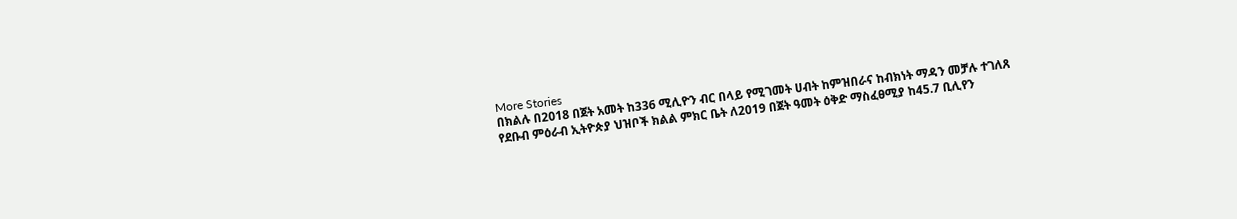More Stories
በክልሉ በ2018 በጀት አመት ከ336 ሚሊዮን ብር በላይ የሚገመት ሀብት ከምዝበራና ከብክነት ማዳን መቻሉ ተገለጸ
የደቡብ ምዕራብ ኢትዮጵያ ህዝቦች ክልል ምክር ቤት ለ2019 በጀት ዓመት ዕቅድ ማስፈፀሚያ ከ45.7 ቢሊየን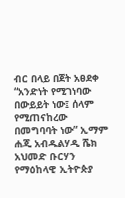ብር በላይ በጀት አፀደቀ
“አንድነት የሚገነባው በውይይት ነው፤ ሰላም የሚጠናከረው በመግባባት ነው” ኢማም ሐጂ አብዱልሃዲ ሼክ አህመድ ቡርሃን የማዕከላዊ ኢትዮጵያ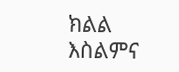ክልል እስልምና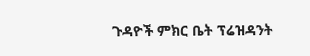ጉዳዮች ምክር ቤት ፕሬዝዳንት